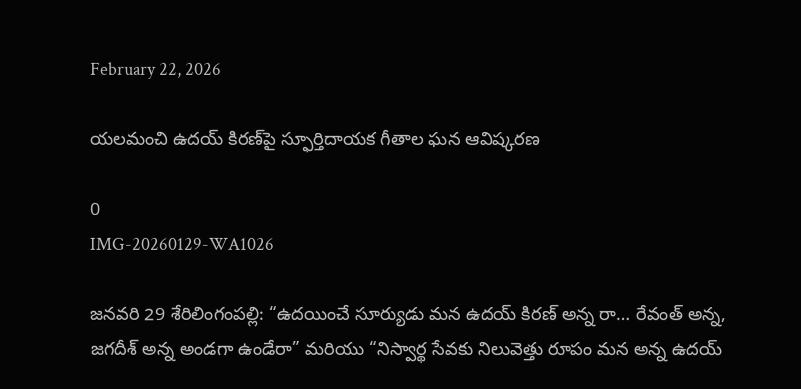February 22, 2026

యలమంచి ఉదయ్ కిరణ్‌పై స్ఫూర్తిదాయక గీతాల ఘన ఆవిష్కరణ

0
IMG-20260129-WA1026

జనవరి 29 శేరిలింగంపల్లి: “ఉదయించే సూర్యుడు మన ఉదయ్ కిరణ్ అన్న రా… రేవంత్ అన్న, జగదీశ్ అన్న అండగా ఉండేరా” మరియు “నిస్వార్థ సేవకు నిలువెత్తు రూపం మన అన్న ఉదయ్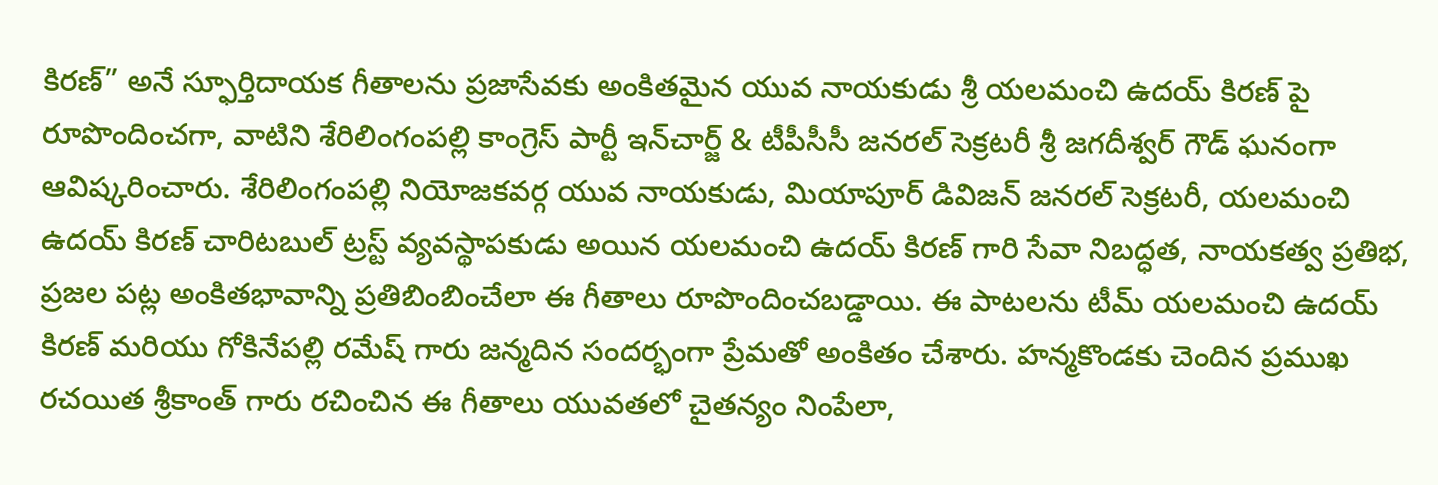కిరణ్” అనే స్ఫూర్తిదాయక గీతాలను ప్రజాసేవకు అంకితమైన యువ నాయకుడు శ్రీ యలమంచి ఉదయ్ కిరణ్ పై రూపొందించగా, వాటిని శేరిలింగంపల్లి కాంగ్రెస్ పార్టీ ఇన్‌చార్జ్ & టీపీసీసీ జనరల్ సెక్రటరీ శ్రీ జగదీశ్వర్ గౌడ్ ఘనంగా ఆవిష్కరించారు. శేరిలింగంపల్లి నియోజకవర్గ యువ నాయకుడు, మియాపూర్ డివిజన్ జనరల్ సెక్రటరీ, యలమంచి ఉదయ్ కిరణ్ చారిటబుల్ ట్రస్ట్ వ్యవస్థాపకుడు అయిన యలమంచి ఉదయ్ కిరణ్ గారి సేవా నిబద్ధత, నాయకత్వ ప్రతిభ, ప్రజల పట్ల అంకితభావాన్ని ప్రతిబింబించేలా ఈ గీతాలు రూపొందించబడ్డాయి. ఈ పాటలను టీమ్ యలమంచి ఉదయ్ కిరణ్ మరియు గోకినేపల్లి రమేష్ గారు జన్మదిన సందర్భంగా ప్రేమతో అంకితం చేశారు. హన్మకొండకు చెందిన ప్రముఖ రచయిత శ్రీకాంత్ గారు రచించిన ఈ గీతాలు యువతలో చైతన్యం నింపేలా,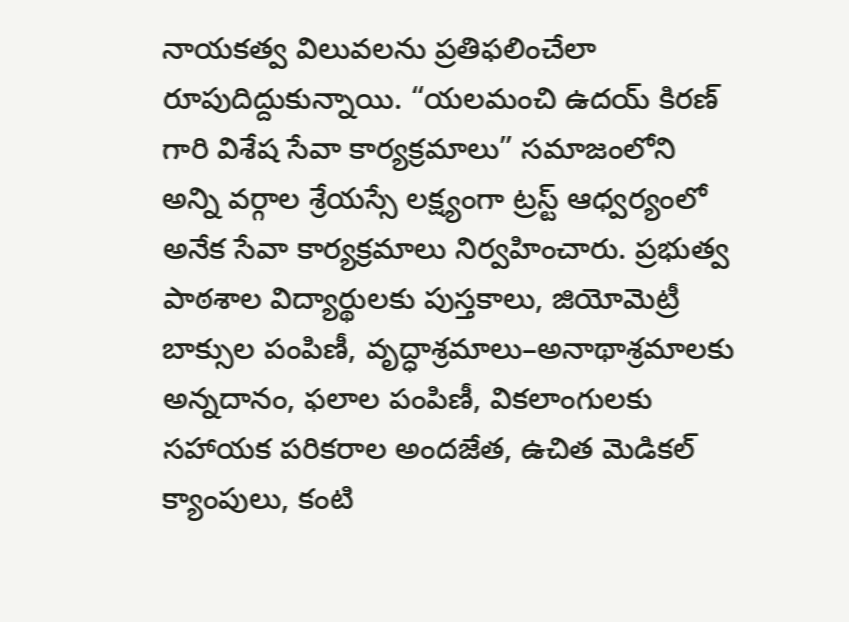నాయకత్వ విలువలను ప్రతిఫలించేలా రూపుదిద్దుకున్నాయి. “యలమంచి ఉదయ్ కిరణ్ గారి విశేష సేవా కార్యక్రమాలు” సమాజంలోని అన్ని వర్గాల శ్రేయస్సే లక్ష్యంగా ట్రస్ట్ ఆధ్వర్యంలో అనేక సేవా కార్యక్రమాలు నిర్వహించారు. ప్రభుత్వ పాఠశాల విద్యార్థులకు పుస్తకాలు, జియోమెట్రీ బాక్సుల పంపిణీ, వృద్ధాశ్రమాలు–అనాథాశ్రమాలకు అన్నదానం, ఫలాల పంపిణీ, వికలాంగులకు సహాయక పరికరాల అందజేత, ఉచిత మెడికల్ క్యాంపులు, కంటి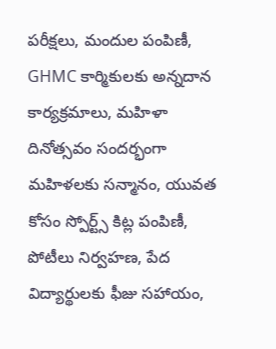పరీక్షలు, మందుల పంపిణీ, GHMC కార్మికులకు అన్నదాన కార్యక్రమాలు, మహిళా దినోత్సవం సందర్భంగా మహిళలకు సన్మానం, యువత కోసం స్పోర్ట్స్ కిట్ల పంపిణీ, పోటీలు నిర్వహణ, పేద విద్యార్థులకు ఫీజు సహాయం,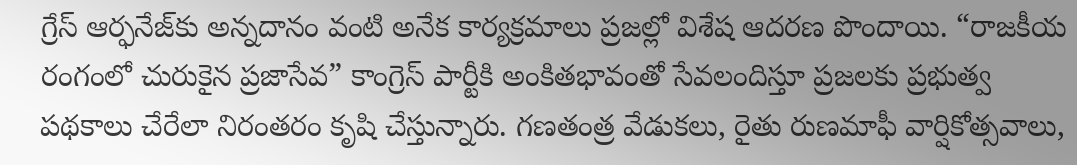గ్రేస్ ఆర్ఫనేజ్‌కు అన్నదానం వంటి అనేక కార్యక్రమాలు ప్రజల్లో విశేష ఆదరణ పొందాయి. “రాజకీయ రంగంలో చురుకైన ప్రజాసేవ” కాంగ్రెస్ పార్టీకి అంకితభావంతో సేవలందిస్తూ ప్రజలకు ప్రభుత్వ పథకాలు చేరేలా నిరంతరం కృషి చేస్తున్నారు. గణతంత్ర వేడుకలు, రైతు రుణమాఫీ వార్షికోత్సవాలు,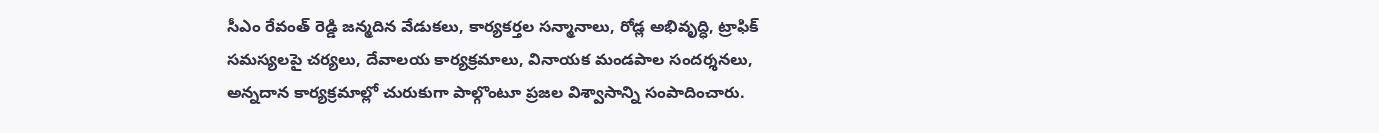సీఎం రేవంత్ రెడ్డి జన్మదిన వేడుకలు, కార్యకర్తల సన్మానాలు, రోడ్ల అభివృద్ధి, ట్రాఫిక్ సమస్యలపై చర్యలు, దేవాలయ కార్యక్రమాలు, వినాయక మండపాల సందర్శనలు, అన్నదాన కార్యక్రమాల్లో చురుకుగా పాల్గొంటూ ప్రజల విశ్వాసాన్ని సంపాదించారు.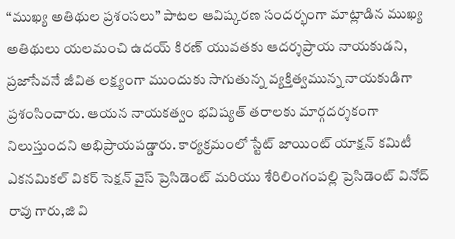“ముఖ్య అతిథుల ప్రశంసలు” పాటల ఆవిష్కరణ సందర్భంగా మాట్లాడిన ముఖ్య అతిథులు యలమంచి ఉదయ్ కిరణ్ యువతకు ఆదర్శప్రాయ నాయకుడని, ప్రజాసేవనే జీవిత లక్ష్యంగా ముందుకు సాగుతున్న వ్యక్తిత్వమున్న నాయకుడిగా ప్రశంసించారు. ఆయన నాయకత్వం భవిష్యత్ తరాలకు మార్గదర్శకంగా నిలుస్తుందని అభిప్రాయపడ్డారు. కార్యక్రమంలో స్టేట్ జాయింట్ యాక్షన్ కమిటీ ఎకనమికల్ వికర్ సెక్షన్ వైస్ ప్రెసిడెంట్ మరియు శేరిలింగంపల్లి ప్రెసిడెంట్ వినోద్ రావు గారు,జి వి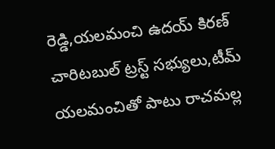రెడ్డి,యలమంచి ఉదయ్ కిరణ్ చారిటబుల్ ట్రస్ట్ సభ్యులు,టీమ్ యలమంచితో పాటు రాచమల్ల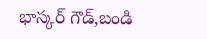భాస్కర్ గౌడ్,బండి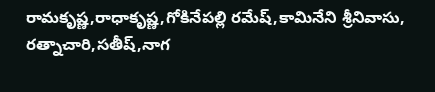రామకృష్ణ,రాధాకృష్ణ,గోకినేపల్లి రమేష్,కామినేని శ్రీనివాసు, రత్నాచారి,సతీష్,నాగ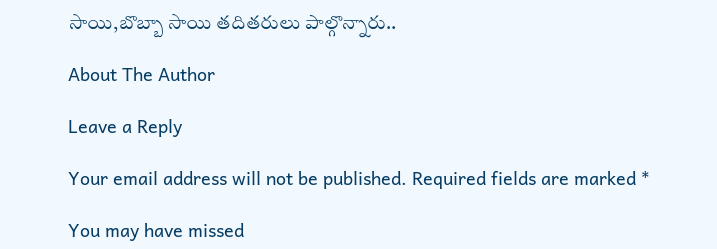సాయి,బొబ్బా సాయి తదితరులు పాల్గొన్నారు..

About The Author

Leave a Reply

Your email address will not be published. Required fields are marked *

You may have missed